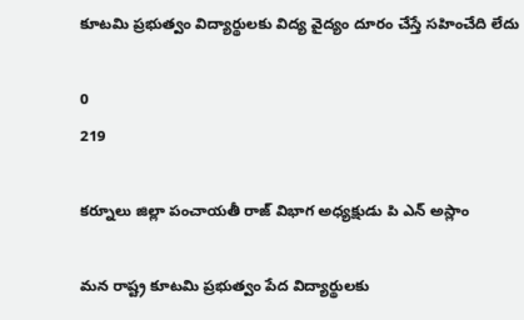కూటమి ప్రభుత్వం విద్యార్థులకు విద్య వైద్యం దూరం చేస్తే సహించేది లేదు

0
219

కర్నూలు జిల్లా పంచాయతీ రాజ్ విభాగ అధ్యక్షుడు పి ఎన్ అస్లాం

మన రాష్ట్ర కూటమి ప్రభుత్వం పేద విద్యార్థులకు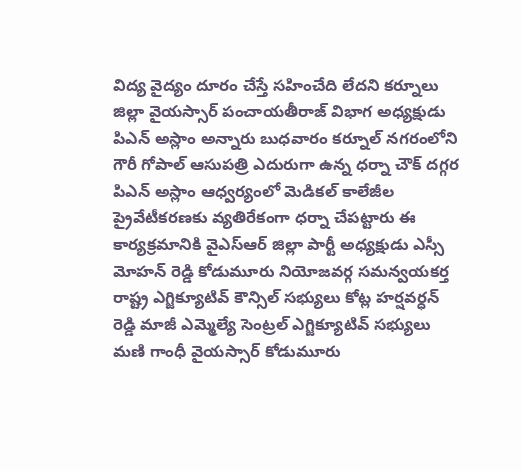విద్య వైద్యం దూరం చేస్తే సహించేది లేదని కర్నూలు జిల్లా వైయస్సార్ పంచాయతీరాజ్ విభాగ అధ్యక్షుడు పిఎన్ అస్లాం అన్నారు బుధవారం కర్నూల్ నగరంలోని గౌరీ గోపాల్ ఆసుపత్రి ఎదురుగా ఉన్న ధర్నా చౌక్ దగ్గర పిఎన్ అస్లాం ఆధ్వర్యంలో మెడికల్ కాలేజీల ప్రైవేటీకరణకు వ్యతిరేకంగా ధర్నా చేపట్టారు ఈ కార్యక్రమానికి వైఎస్ఆర్ జిల్లా పార్టీ అధ్యక్షుడు ఎస్సీ మోహన్ రెడ్డి కోడుమూరు నియోజవర్గ సమన్వయకర్త రాష్ట్ర ఎగ్జిక్యూటివ్ కౌన్సిల్ సభ్యులు కోట్ల హర్షవర్ధన్ రెడ్డి మాజీ ఎమ్మెల్యే సెంట్రల్ ఎగ్జిక్యూటివ్ సభ్యులు మణి గాంధీ వైయస్సార్ కోడుమూరు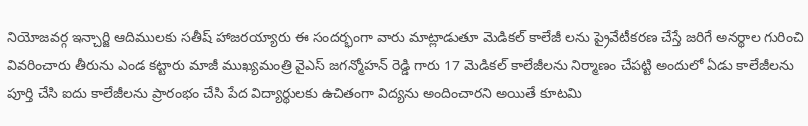నియోజవర్గ ఇన్చార్జి ఆదిములకు సతీష్ హాజరయ్యారు ఈ సందర్భంగా వారు మాట్లాడుతూ మెడికల్ కాలేజీ లను ప్రైవేటీకరణ చేస్తే జరిగే అనర్థాల గురించి వివరించారు తీరును ఎండ కట్టారు మాజీ ముఖ్యమంత్రి వైఎస్ జగన్మోహన్ రెడ్డి గారు 17 మెడికల్ కాలేజీలను నిర్మాణం చేపట్టి అందులో ఏడు కాలేజీలను పూర్తి చేసి ఐదు కాలేజీలను ప్రారంభం చేసి పేద విద్యార్థులకు ఉచితంగా విద్యను అందించారని అయితే కూటమి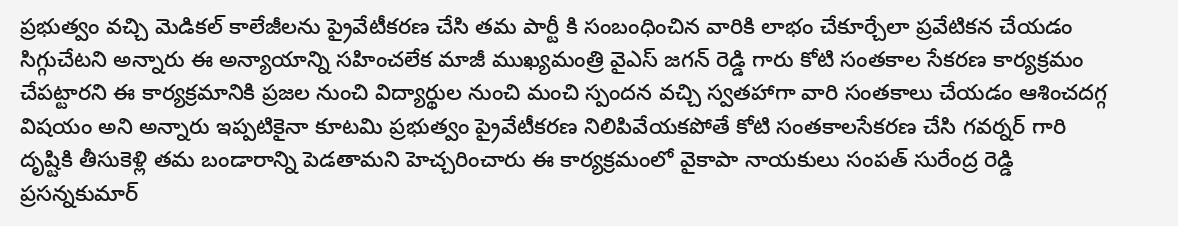ప్రభుత్వం వచ్చి మెడికల్ కాలేజీలను ప్రైవేటీకరణ చేసి తమ పార్టీ కి సంబంధించిన వారికి లాభం చేకూర్చేలా ప్రవేటికన చేయడం సిగ్గుచేటని అన్నారు ఈ అన్యాయాన్ని సహించలేక మాజీ ముఖ్యమంత్రి వైఎస్ జగన్ రెడ్డి గారు కోటి సంతకాల సేకరణ కార్యక్రమం చేపట్టారని ఈ కార్యక్రమానికి ప్రజల నుంచి విద్యార్థుల నుంచి మంచి స్పందన వచ్చి స్వతహాగా వారి సంతకాలు చేయడం ఆశించదగ్గ విషయం అని అన్నారు ఇప్పటికైనా కూటమి ప్రభుత్వం ప్రైవేటీకరణ నిలిపివేయకపోతే కోటి సంతకాలసేకరణ చేసి గవర్నర్ గారి దృష్టికి తీసుకెళ్లి తమ బండారాన్ని పెడతామని హెచ్చరించారు ఈ కార్యక్రమంలో వైకాపా నాయకులు సంపత్ సురేంద్ర రెడ్డి ప్రసన్నకుమార్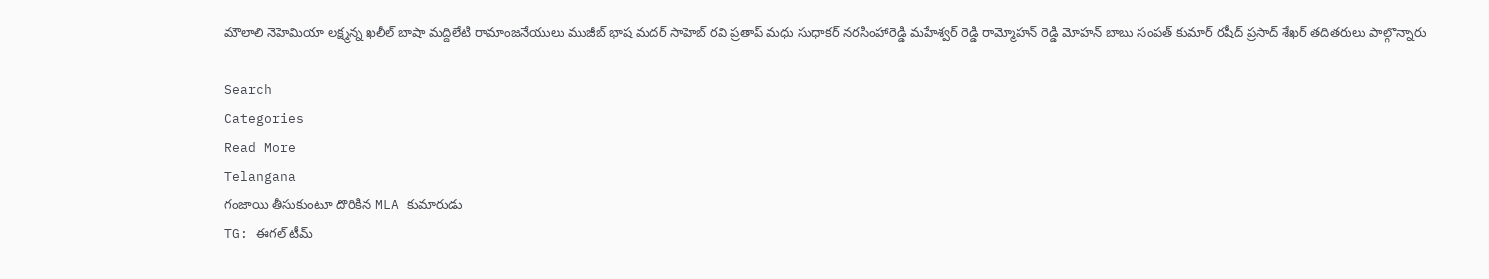మౌలాలి నెహెమియా లక్ష్మన్న ఖలీల్ బాషా మద్దిలేటి రామాంజనేయులు ముజీబ్ భాష మదర్ సాహెబ్ రవి ప్రతాప్ మధు సుధాకర్ నరసింహారెడ్డి మహేశ్వర్ రెడ్డి రామ్మోహన్ రెడ్డి మోహన్ బాబు సంపత్ కుమార్ రషీద్ ప్రసాద్ శేఖర్ తదితరులు పాల్గొన్నారు

Search
Categories
Read More
Telangana
గంజాయి తీసుకుంటూ దొరికిన MLA కుమారుడు
TG: ఈగల్ టీమ్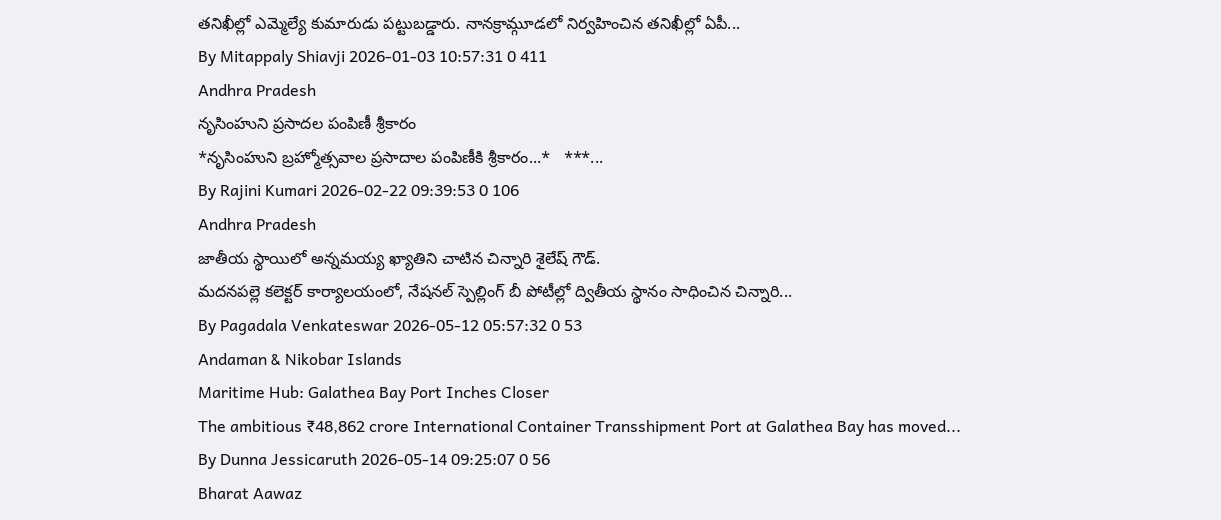తనిఖీల్లో ఎమ్మెల్యే కుమారుడు పట్టుబడ్డారు. నానక్రామ్గూడలో నిర్వహించిన తనిఖీల్లో ఏపీ...
By Mitappaly Shiavji 2026-01-03 10:57:31 0 411
Andhra Pradesh
నృసింహుని ప్రసాదల పంపిణీ శ్రీకారం
*నృసింహుని బ్రహ్మోత్సవాల ప్రసాదాల పంపిణీకి శ్రీకారం...*   ***...
By Rajini Kumari 2026-02-22 09:39:53 0 106
Andhra Pradesh
జాతీయ స్థాయిలో అన్నమయ్య ఖ్యాతిని చాటిన చిన్నారి శైలేష్ గౌడ్.
మదనపల్లె కలెక్టర్ కార్యాలయంలో, నేషనల్ స్పెల్లింగ్ బీ పోటీల్లో ద్వితీయ స్థానం సాధించిన చిన్నారి...
By Pagadala Venkateswar 2026-05-12 05:57:32 0 53
Andaman & Nikobar Islands
Maritime Hub: Galathea Bay Port Inches Closer
The ambitious ₹48,862 crore International Container Transshipment Port at Galathea Bay has moved...
By Dunna Jessicaruth 2026-05-14 09:25:07 0 56
Bharat Aawaz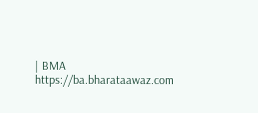| BMA https://ba.bharataawaz.com